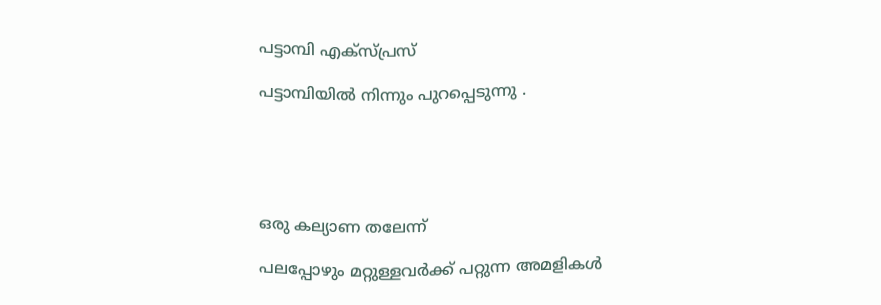പട്ടാമ്പി എക്സ്പ്രസ്

പട്ടാമ്പിയില്‍ നിന്നും പുറപ്പെടുന്നു .





ഒരു കല്യാണ തലേന്ന്

പലപ്പോഴും മറ്റുള്ളവര്‍ക്ക് പറ്റുന്ന അമളികള്‍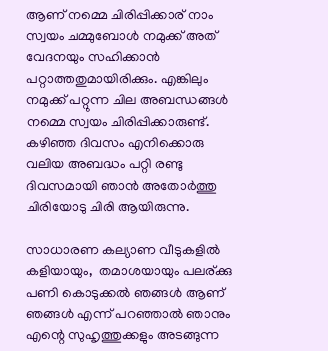ആണ് നമ്മെ ചിരിപ്പിക്കാര് നാം സ്വയം ചമ്മുബോള്‍ നമുക്ക് അത് വേദനയും സഹിക്കാന്‍ പറ്റാത്തതുമായിരിക്കും. എങ്കിലും നമുക്ക്‌ പറ്റുന്ന ചില അബന്ധങ്ങള്‍ നമ്മെ സ്വയം ചിരിപ്പിക്കാരുണ്ട്. കഴിഞ്ഞ ദിവസം എനിക്കൊരു വലിയ അബദ്ധം പറ്റി രണ്ടു ദിവസമായി ഞാന്‍ അതോര്‍ത്തു ചിരിയോടു ചിരി ആയിരുന്നു.

സാധാരണ കല്യാണ വീടുകളില്‍ കളിയായും,  തമാശയായും പലര്ക്കു പണി കൊടുക്കല്‍ ഞങ്ങള്‍ ആണ് ഞങ്ങള്‍ എന്ന് പറഞ്ഞാല്‍ ഞാനും എന്റെ സുഹൃത്തുക്കളും അടങ്ങുന്ന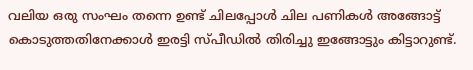വലിയ ഒരു സംഘം തന്നെ ഉണ്ട് ചിലപ്പോള്‍ ചില പണികള്‍ അങ്ങോട്ട്‌ കൊടുത്തതിനേക്കാള്‍ ഇരട്ടി സ്പീഡില്‍ തിരിച്ചു ഇങ്ങോട്ടും കിട്ടാറുണ്ട്.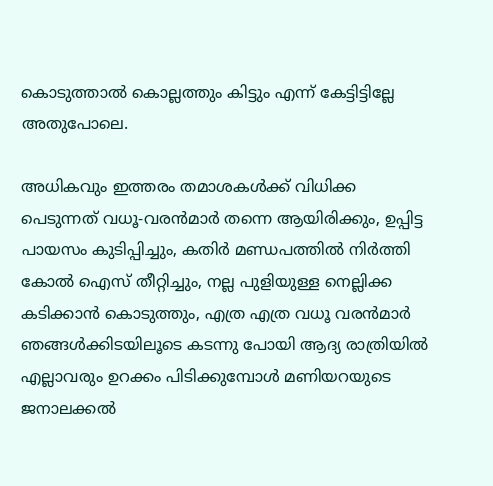കൊടുത്താല്‍ കൊല്ലത്തും കിട്ടും എന്ന് കേട്ടിട്ടില്ലേ അതുപോലെ.

അധികവും ഇത്തരം തമാശകള്‍ക്ക് വിധിക്ക പെടുന്നത് വധൂ-വരന്‍മാര്‍ തന്നെ ആയിരിക്കും, ഉപ്പിട്ട പായസം കുടിപ്പിച്ചും, കതിര്‍ മണ്ഡപത്തില്‍ നിര്‍ത്തി കോല്‍ ഐസ് തീറ്റിച്ചും, നല്ല പുളിയുള്ള നെല്ലിക്ക കടിക്കാന്‍ കൊടുത്തും, എത്ര എത്ര വധൂ വരന്‍മാര്‍ ഞങ്ങള്‍ക്കിടയിലൂടെ കടന്നു പോയി ആദ്യ രാത്രിയില്‍ എല്ലാവരും ഉറക്കം പിടിക്കുമ്പോള്‍ മണിയറയുടെ ജനാലക്കല്‍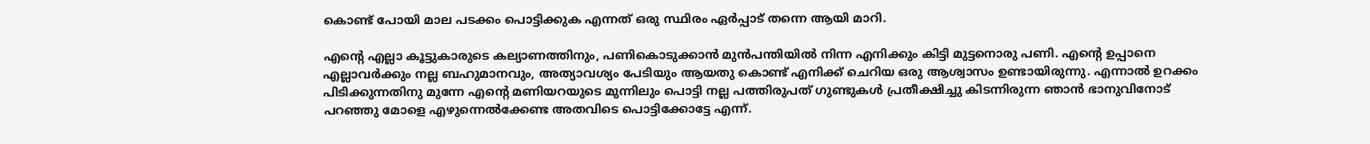കൊണ്ട് പോയി മാല പടക്കം പൊട്ടിക്കുക എന്നത് ഒരു സ്ഥിരം ഏര്‍പ്പാട് തന്നെ ആയി മാറി.

എന്റെ എല്ലാ കൂട്ടുകാരുടെ കല്യാണത്തിനും, പണികൊടുക്കാന്‍ മുന്‍പന്തിയില്‍ നിന്ന എനിക്കും കിട്ടി മുട്ടനൊരു പണി. എന്റെ ഉപ്പാനെ എല്ലാവര്‍ക്കും നല്ല ബഹുമാനവും, അത്യാവശ്യം പേടിയും ആയതു കൊണ്ട് എനിക്ക് ചെറിയ ഒരു ആശ്വാസം ഉണ്ടായിരുന്നു. എന്നാല്‍ ഉറക്കം പിടിക്കുന്നതിനു മുന്നേ എന്റെ മണിയറയുടെ മുന്നിലും പൊട്ടി നല്ല പത്തിരുപത് ഗുണ്ടുകള്‍ പ്രതീക്ഷിച്ചു കിടന്നിരുന്ന ഞാന്‍ ഭാനുവിനോട് പറഞ്ഞു മോളെ എഴുന്നെല്‍ക്കേണ്ട അതവിടെ പൊട്ടിക്കോട്ടേ എന്ന്.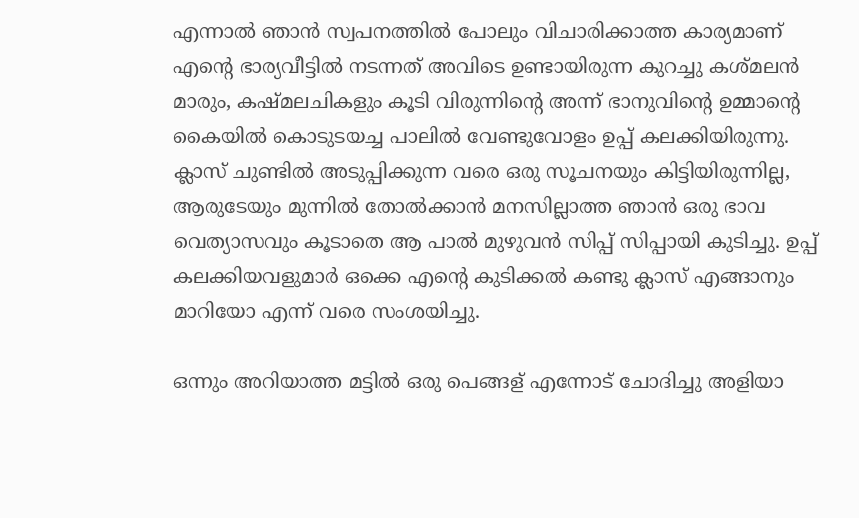എന്നാല്‍ ഞാന്‍ സ്വപനത്തില്‍ പോലും വിചാരിക്കാത്ത കാര്യമാണ് എന്റെ ഭാര്യവീട്ടില്‍ നടന്നത് അവിടെ ഉണ്ടായിരുന്ന കുറച്ചു കശ്മലന്‍ മാരും, കഷ്മലചികളും കൂടി വിരുന്നിന്‍റെ അന്ന് ഭാനുവിന്റെ ഉമ്മാന്റെ കൈയില്‍ കൊടുടയച്ച പാലില്‍ വേണ്ടുവോളം ഉപ്പ് കലക്കിയിരുന്നു. ക്ലാസ് ചുണ്ടില്‍ അടുപ്പിക്കുന്ന വരെ ഒരു സൂചനയും കിട്ടിയിരുന്നില്ല, ആരുടേയും മുന്നില്‍ തോല്‍ക്കാന്‍ മനസില്ലാത്ത ഞാന്‍ ഒരു ഭാവ വെത്യാസവും കൂടാതെ ആ പാല്‍ മുഴുവന്‍ സിപ്പ് സിപ്പായി കുടിച്ചു. ഉപ്പ് കലക്കിയവളുമാര്‍ ഒക്കെ എന്റെ കുടിക്കല്‍ കണ്ടു ക്ലാസ് എങ്ങാനും മാറിയോ എന്ന് വരെ സംശയിച്ചു.

ഒന്നും അറിയാത്ത മട്ടില്‍ ഒരു പെങ്ങള് എന്നോട് ചോദിച്ചു അളിയാ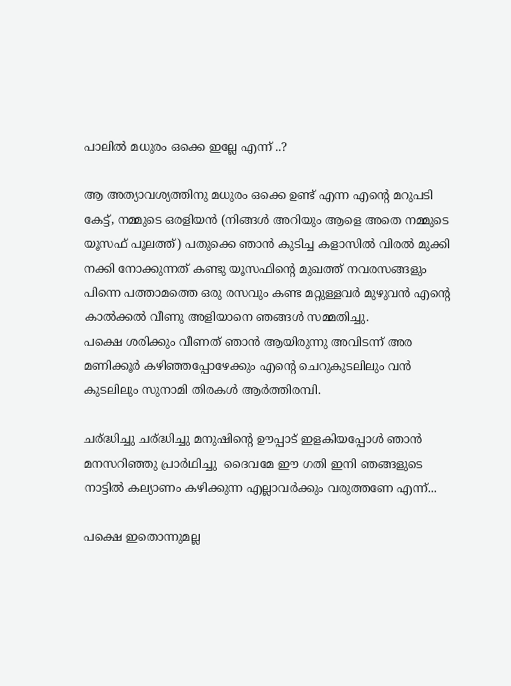പാലില്‍ മധുരം ഒക്കെ ഇല്ലേ എന്ന് ..?

ആ അത്യാവശ്യത്തിനു മധുരം ഒക്കെ ഉണ്ട് എന്ന എന്‍റെ മറുപടി കേട്ട്, നമ്മുടെ ഒരളിയന്‍ (നിങ്ങള്‍ അറിയും ആളെ അതെ നമ്മുടെ യൂസഫ്‌ പൂലത്ത്) പതുക്കെ ഞാന്‍ കുടിച്ച കളാസില്‍ വിരല്‍ മുക്കി നക്കി നോക്കുന്നത് കണ്ടു യൂസഫിന്റെ മുഖത്ത് നവരസങ്ങളും പിന്നെ പത്താമത്തെ ഒരു രസവും കണ്ട മറ്റുള്ളവര്‍ മുഴുവന്‍ എന്റെ കാല്‍ക്കല്‍ വീണു അളിയാനെ ഞങ്ങള്‍ സമ്മതിച്ചു.
പക്ഷെ ശരിക്കും വീണത്‌ ഞാന്‍ ആയിരുന്നു അവിടന്ന് അര മണിക്കൂര്‍ കഴിഞ്ഞപ്പോഴേക്കും എന്റെ ചെറുകുടലിലും വന്‍ കുടലിലും സുനാമി തിരകള്‍ ആര്‍ത്തിരമ്പി.

ചര്ദ്ധിച്ചു ചര്ദ്ധിച്ചു മനുഷിന്റെ ഊപ്പാട് ഇളകിയപ്പോള്‍ ഞാന്‍ മനസറിഞ്ഞു പ്രാര്‍ഥിച്ചു  ദൈവമേ ഈ ഗതി ഇനി ഞങ്ങളുടെ നാട്ടില്‍ കല്യാണം കഴിക്കുന്ന എല്ലാവര്‍ക്കും വരുത്തണേ എന്ന്...

പക്ഷെ ഇതൊന്നുമല്ല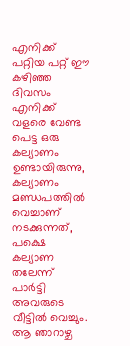എനിക്ക്‌ പറ്റിയ പറ്റ് ഈ കഴിഞ്ഞ ദിവസം എനിക്ക് വളരെ വേണ്ട പെട്ട ഒരു കല്യാണം ഉണ്ടായിരുന്നു, കല്യാണം  മണ്ഡപത്തില്‍ വെച്ചാണ് നടക്കുന്നത്, പക്ഷെ കല്യാണ തലേന്ന് പാര്‍ട്ടി അവരുടെ വീട്ടില്‍ വെച്ചും. ആ ഞാറാഴ്ച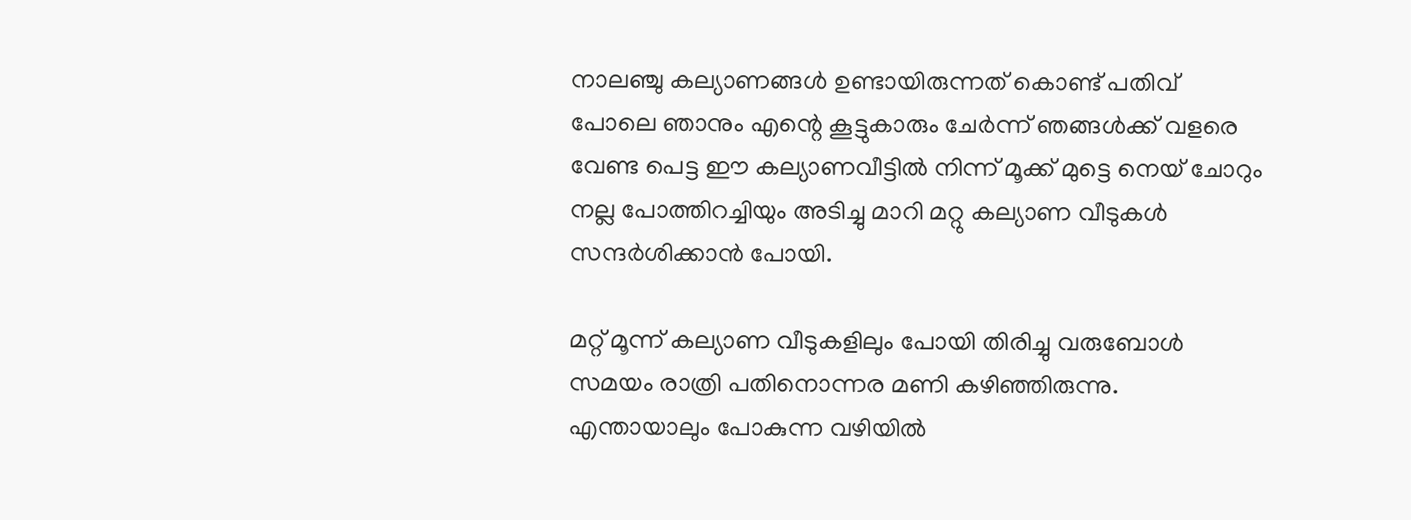നാലഞ്ചു കല്യാണങ്ങള്‍ ഉണ്ടായിരുന്നത് കൊണ്ട് പതിവ് പോലെ ഞാനും എന്റെ കൂട്ടുകാരും ചേര്‍ന്ന് ഞങ്ങള്‍ക്ക് വളരെ വേണ്ട പെട്ട ഈ കല്യാണവീട്ടില്‍ നിന്ന് മൂക്ക് മുട്ടെ നെയ് ചോറും നല്ല പോത്തിറച്ചിയും അടിച്ചു മാറി മറ്റു കല്യാണ വീടുകള്‍ സന്ദര്‍ശിക്കാന്‍ പോയി.

മറ്റ് മൂന്ന് കല്യാണ വീടുകളിലും പോയി തിരിച്ചു വരുബോള്‍ സമയം രാത്രി പതിനൊന്നര മണി കഴിഞ്ഞിരുന്നു. എന്തായാലും പോകുന്ന വഴിയില്‍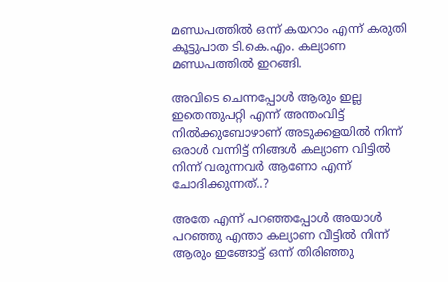മണ്ഡപത്തില്‍ ഒന്ന് കയറാം എന്ന് കരുതി കൂട്ടുപാത ടി.കെ.എം. കല്യാണ മണ്ഡപത്തില്‍ ഇറങ്ങി.

അവിടെ ചെന്നപ്പോള്‍ ആരും ഇല്ല ഇതെന്തുപറ്റി എന്ന് അന്തംവിട്ട് നില്‍ക്കുബോഴാണ് അടുക്കളയില്‍ നിന്ന് ഒരാള്‍ വന്നിട്ട് നിങ്ങള്‍ കല്യാണ വിട്ടില്‍ നിന്ന് വരുന്നവര്‍ ആണോ എന്ന് ചോദിക്കുന്നത്..?

അതേ എന്ന് പറഞ്ഞപ്പോള്‍ അയാള്‍ പറഞ്ഞു എന്താ കല്യാണ വീട്ടില്‍ നിന്ന് ആരും ഇങ്ങോട്ട് ഒന്ന് തിരിഞ്ഞു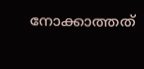നോക്കാത്തത്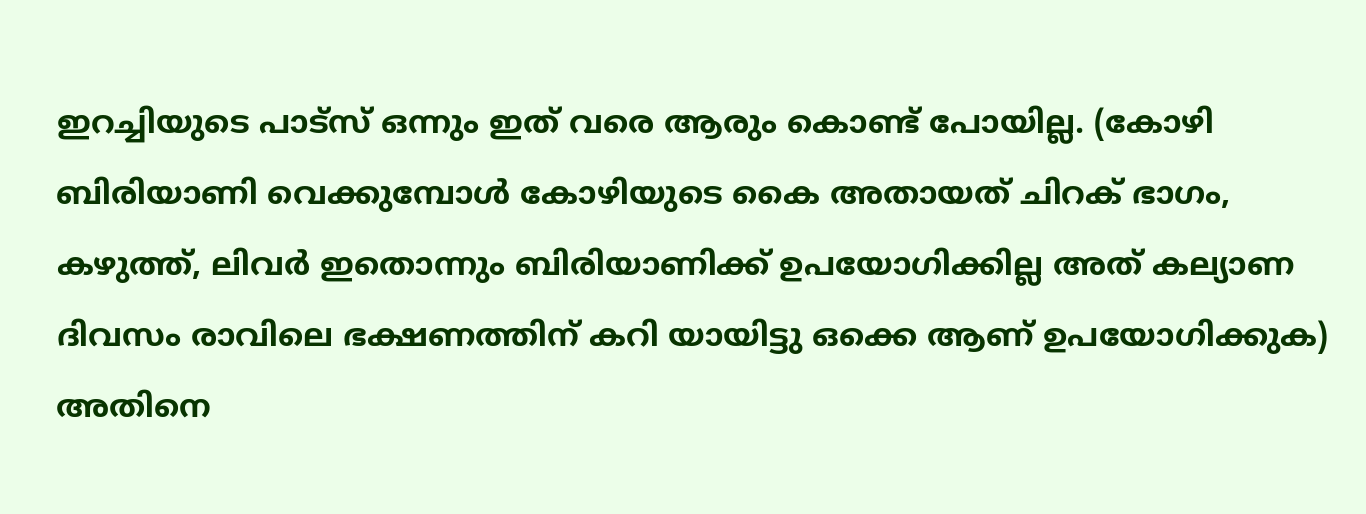ഇറച്ചിയുടെ പാട്സ് ഒന്നും ഇത് വരെ ആരും കൊണ്ട് പോയില്ല. (കോഴി ബിരിയാണി വെക്കുമ്പോള്‍ കോഴിയുടെ കൈ അതായത് ചിറക്‌ ഭാഗം, കഴുത്ത്, ലിവര്‍ ഇതൊന്നും ബിരിയാണിക്ക് ഉപയോഗിക്കില്ല അത് കല്യാണ ദിവസം രാവിലെ ഭക്ഷണത്തിന് കറി യായിട്ടു ഒക്കെ ആണ് ഉപയോഗിക്കുക) അതിനെ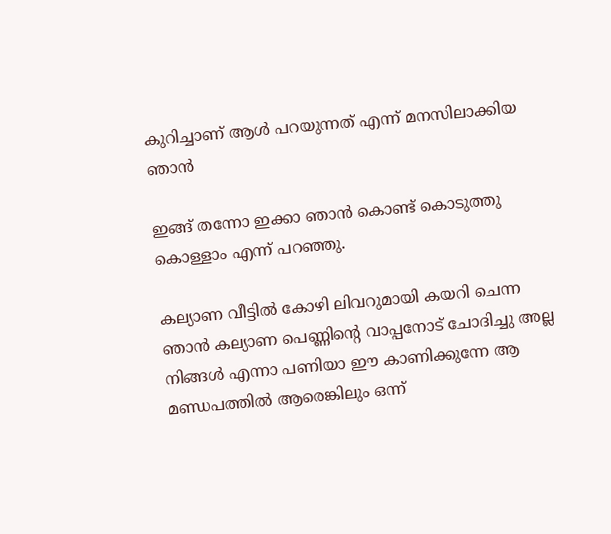കുറിച്ചാണ് ആള്‍ പറയുന്നത് എന്ന് മനസിലാക്കിയ ഞാന്‍

ഇങ്ങ് തന്നോ ഇക്കാ ഞാന്‍ കൊണ്ട് കൊടുത്തു കൊള്ളാം എന്ന് പറഞ്ഞു.

കല്യാണ വീട്ടില്‍ കോഴി ലിവറുമായി കയറി ചെന്ന ഞാന്‍ കല്യാണ പെണ്ണിന്റെ വാപ്പനോട് ചോദിച്ചു അല്ല നിങ്ങള്‍ എന്നാ പണിയാ ഈ കാണിക്കുന്നേ ആ മണ്ഡപത്തില്‍ ആരെങ്കിലും ഒന്ന്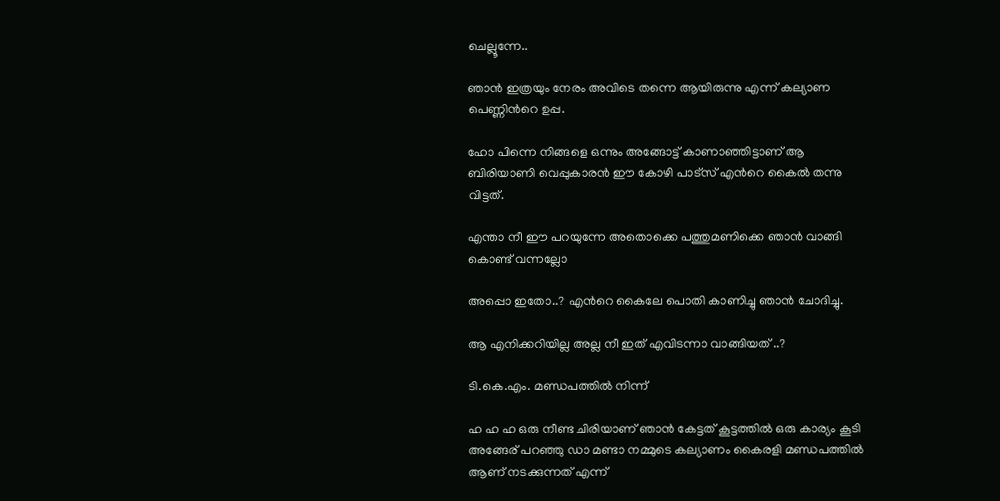ചെല്ലൂന്നേ..

ഞാന്‍ ഇത്രയും നേരം അവിടെ തന്നെ ആയിരുന്നു എന്ന് കല്യാണ പെണ്ണിന്‍റെ ഉപ്പ.

ഹോ പിന്നെ നിങ്ങളെ ഒന്നും അങ്ങോട്ട്‌ കാണാഞ്ഞിട്ടാണ് ആ ബിരിയാണി വെപ്പുകാരന്‍ ഈ കോഴി പാട്സ് എന്‍റെ കൈല്‍ തന്നു വിട്ടത്.

എന്താ നീ ഈ പറയുന്നേ അതൊക്കെ പത്തുമണിക്കെ ഞാന്‍ വാങ്ങി കൊണ്ട് വന്നല്ലോ

അപ്പൊ ഇതോ..? എന്‍റെ കൈലേ പൊതി കാണിച്ചു ഞാന്‍ ചോദിച്ചു.

ആ എനിക്കറിയില്ല അല്ല നീ ഇത് എവിടന്നാ വാങ്ങിയത്‌ ..?

ടി.കെ.എം. മണ്ഡപത്തില്‍ നിന്ന്

ഹ ഹ ഹ ഒരു നീണ്ട ചിരിയാണ് ഞാന്‍ കേട്ടത് കൂട്ടത്തില്‍ ഒരു കാര്യം കൂടി അങ്ങേര് പറഞ്ഞു ഡാ മണ്ടാ നമ്മുടെ കല്യാണം കൈരളി മണ്ഡപത്തില്‍ ആണ് നടക്കുന്നത് എന്ന്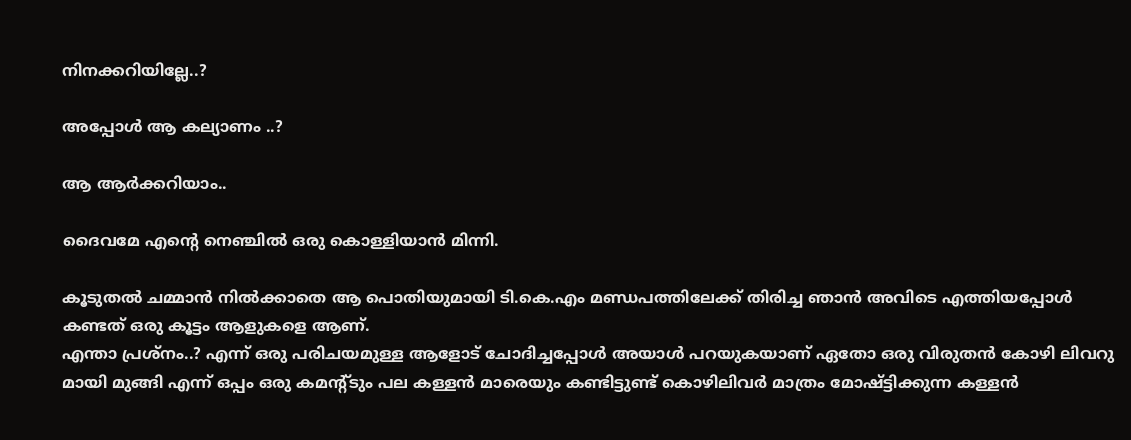നിനക്കറിയില്ലേ..?

അപ്പോള്‍ ആ കല്യാണം ..?

ആ ആര്‍ക്കറിയാം..

ദൈവമേ എന്‍റെ നെഞ്ചില്‍ ഒരു കൊള്ളിയാന്‍ മിന്നി.

കൂടുതല്‍ ചമ്മാന്‍ നില്‍ക്കാതെ ആ പൊതിയുമായി ടി.കെ.എം മണ്ഡപത്തിലേക്ക് തിരിച്ച ഞാന്‍ അവിടെ എത്തിയപ്പോള്‍ കണ്ടത് ഒരു കൂട്ടം ആളുകളെ ആണ്.
എന്താ പ്രശ്നം..? എന്ന് ഒരു പരിചയമുള്ള ആളോട് ചോദിച്ചപ്പോള്‍ അയാള്‍ പറയുകയാണ് ഏതോ ഒരു വിരുതന്‍ കോഴി ലിവറു മായി മുങ്ങി എന്ന് ഒപ്പം ഒരു കമന്റ്ടും പല കള്ളന്‍ മാരെയും കണ്ടിട്ടുണ്ട് കൊഴിലിവര്‍ മാത്രം മോഷ്ട്ടിക്കുന്ന കള്ളന്‍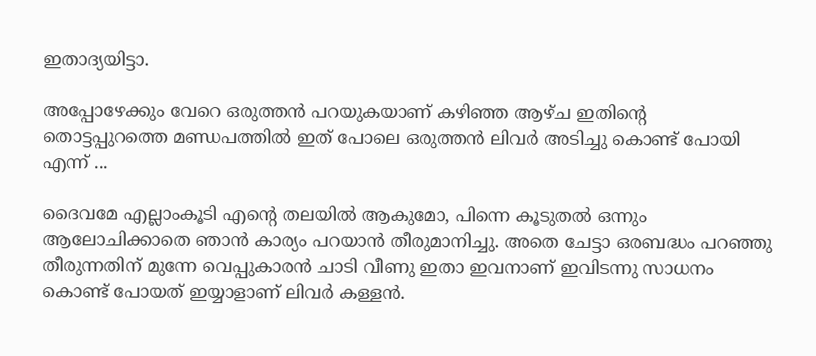ഇതാദ്യയിട്ടാ.

അപ്പോഴേക്കും വേറെ ഒരുത്തന്‍ പറയുകയാണ് കഴിഞ്ഞ ആഴ്ച ഇതിന്‍റെ തൊട്ടപ്പുറത്തെ മണ്ഡപത്തില്‍ ഇത് പോലെ ഒരുത്തന്‍ ലിവര്‍ അടിച്ചു കൊണ്ട് പോയി എന്ന് ...

ദൈവമേ എല്ലാംകൂടി എന്‍റെ തലയില്‍ ആകുമോ, പിന്നെ കൂടുതല്‍ ഒന്നും ആലോചിക്കാതെ ഞാന്‍ കാര്യം പറയാന്‍ തീരുമാനിച്ചു. അതെ ചേട്ടാ ഒരബദ്ധം പറഞ്ഞു തീരുന്നതിന് മുന്നേ വെപ്പുകാരന്‍ ചാടി വീണു ഇതാ ഇവനാണ് ഇവിടന്നു സാധനം കൊണ്ട് പോയത്‌ ഇയ്യാളാണ് ലിവര്‍ കള്ളന്‍.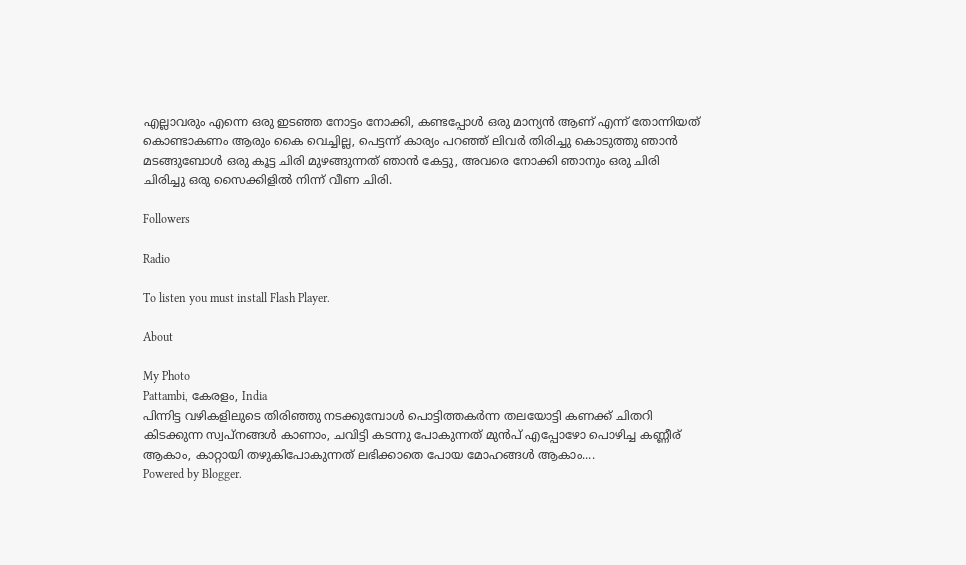എല്ലാവരും എന്നെ ഒരു ഇടഞ്ഞ നോട്ടം നോക്കി, കണ്ടപ്പോള്‍ ഒരു മാന്യന്‍ ആണ് എന്ന് തോന്നിയത് കൊണ്ടാകണം ആരും കൈ വെച്ചില്ല, പെട്ടന്ന് കാര്യം പറഞ്ഞ് ലിവര്‍ തിരിച്ചു കൊടുത്തു ഞാന്‍ മടങ്ങുബോള്‍ ഒരു കൂട്ട ചിരി മുഴങ്ങുന്നത് ഞാന്‍ കേട്ടു, അവരെ നോക്കി ഞാനും ഒരു ചിരി ചിരിച്ചു ഒരു സൈക്കിളില്‍ നിന്ന് വീണ ചിരി.

Followers

Radio

To listen you must install Flash Player.

About

My Photo
Pattambi, കേരളം, India
പിന്നിട്ട വഴികളിലുടെ തിരിഞ്ഞു നടക്കുമ്പോള്‍ പൊട്ടിത്തകര്‍ന്ന തലയോട്ടി കണക്ക് ചിതറി കിടക്കുന്ന സ്വപ്‌നങ്ങള്‍ കാണാം, ചവിട്ടി കടന്നു പോകുന്നത് മുന്‍പ് എപ്പോഴോ പൊഴിച്ച കണ്ണീര് ആകാം, കാറ്റായി തഴുകിപോകുന്നത് ലഭിക്കാതെ പോയ മോഹങ്ങള്‍ ആകാം....
Powered by Blogger.